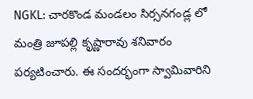NGKL: చారకొండ మండలం సిర్సనగండ్ల లో మంత్రి జూపల్లి కృష్ణారావు శనివారం పర్యటించారు. ఈ సందర్భంగా స్వామివారిని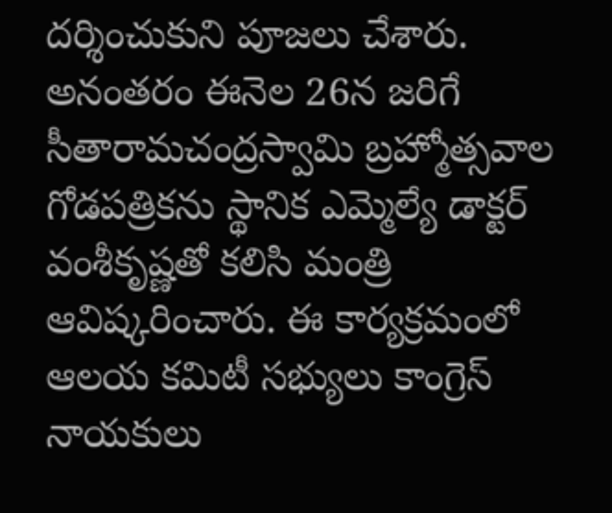దర్శించుకుని పూజలు చేశారు. అనంతరం ఈనెల 26న జరిగే సీతారామచంద్రస్వామి బ్రహ్మోత్సవాల గోడపత్రికను స్థానిక ఎమ్మెల్యే డాక్టర్ వంశీకృష్ణతో కలిసి మంత్రి ఆవిష్కరించారు. ఈ కార్యక్రమంలో ఆలయ కమిటీ సభ్యులు కాంగ్రెస్ నాయకులు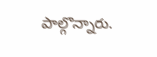పాల్గొన్నారు.